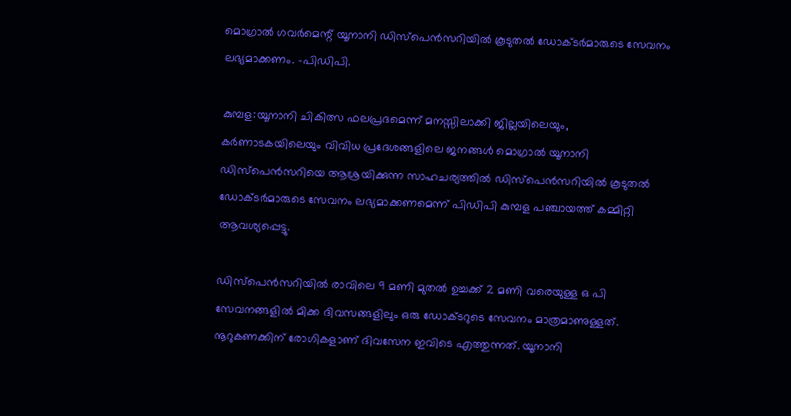മൊഗ്രാല്‍ ഗവര്‍മെന്റ് യൂനാനി ഡിസ്‌പെന്‍സറിയില്‍ കൂടുതല്‍ ഡോക്ടര്‍മാരുടെ സേവനം ലഭ്യമാക്കണം. -പിഡിപി.

കുമ്പള:യൂനാനി ചികിത്സ ഫലപ്രദമെന്ന് മനസ്സിലാക്കി ജില്ലയിലെയും, കര്‍ണാടകയിലെയും വിവിധ പ്രദേശങ്ങളിലെ ജനങ്ങള്‍ മൊഗ്രാല്‍ യൂനാനി ഡിസ്‌പെന്‍സറിയെ ആശ്രയിക്കുന്ന സാഹചര്യത്തില്‍ ഡിസ്‌പെന്‍സറിയില്‍ കൂടുതല്‍ ഡോക്ടര്‍മാരുടെ സേവനം ലഭ്യമാക്കണമെന്ന് പിഡിപി കുമ്പള പഞ്ചായത്ത് കമ്മിറ്റി ആവശ്യപ്പെട്ടു.

ഡിസ്‌പെന്‍സറിയില്‍ രാവിലെ 9 മണി മുതല്‍ ഉച്ചക്ക് 2 മണി വരെയുള്ള ഒ പി സേവനങ്ങളില്‍ മിക്ക ദിവസങ്ങളിലും ഒരു ഡോക്ടറുടെ സേവനം മാത്രമാണുള്ളത്. നൂറുകണക്കിന് രോഗികളാണ് ദിവസേന ഇവിടെ എത്തുന്നത്. യൂനാനി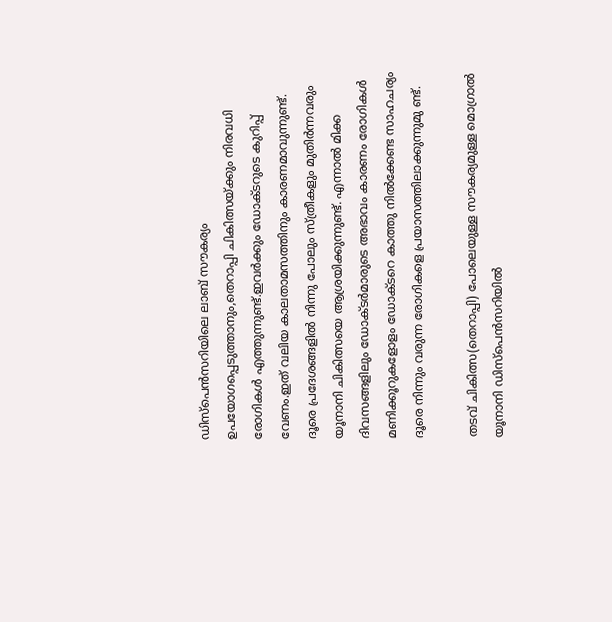ഡിസ്‌പെന്‍സറിയിലെ ലാബ് സൗകര്യം ഉപയോഗപ്പെടുത്താനും,തെറാപ്പി ചികിത്സയ്ക്കും നിരവധി രോഗികള്‍ എത്തുന്നുണ്ട്.ഇവര്‍ക്കും ഡോക്ടറുടെ കുറിപ്പ് വേണം.ഇത് വലിയ കാലതാമസത്തിനും കാരണമാവുന്നുണ്ട്. ദൂരെ പ്രദേശങ്ങളില്‍ നിന്നു പോലും സ്ത്രീകളും മുതിര്‍ന്നവരും യൂനാനി ചികിത്സയെ ആശ്രയിക്കുന്നുണ്ട്. എന്നാല്‍ മിക്ക ദിവസങ്ങളിലും ഡോക്ടര്‍മാരുടെ അഭാവം കാരണം രോഗികള്‍ മണിക്കൂറുകളോളം ഡോക്ടറെ കാത്തു നില്‍ക്കേണ്ട സാഹചര്യം ദൂരെ നിന്നും വരുന്ന രോഗികളെ പ്രയാസത്തിലാക്കുന്നുമു ണ്ട്.

തടവ് ചികിത്സ(തെറാപ്പി) പോലെയുള്ള സൗകര്യമുള്ള മൊഗ്രാല്‍ യൂനാനി ഡിസ്‌പെന്‍സറിയില്‍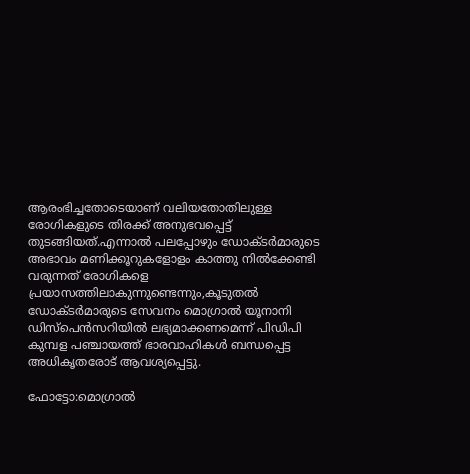ആരംഭിച്ചതോടെയാണ് വലിയതോതിലുള്ള രോഗികളുടെ തിരക്ക് അനുഭവപ്പെട്ട് തുടങ്ങിയത്.എന്നാല്‍ പലപ്പോഴും ഡോക്ടര്‍മാരുടെ അഭാവം മണിക്കൂറുകളോളം കാത്തു നില്‍ക്കേണ്ടി വരുന്നത് രോഗികളെ പ്രയാസത്തിലാകുന്നുണ്ടെന്നും,കൂടുതല്‍ ഡോക്ടര്‍മാരുടെ സേവനം മൊഗ്രാല്‍ യൂനാനി ഡിസ്‌പെന്‍സറിയില്‍ ലഭ്യമാക്കണമെന്ന് പിഡിപി കുമ്പള പഞ്ചായത്ത് ഭാരവാഹികള്‍ ബന്ധപ്പെട്ട അധികൃതരോട് ആവശ്യപ്പെട്ടു.

ഫോട്ടോ:മൊഗ്രാല്‍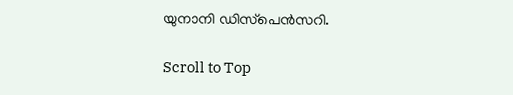യുനാനി ഡിസ്‌പെന്‍സറി.

Scroll to Top